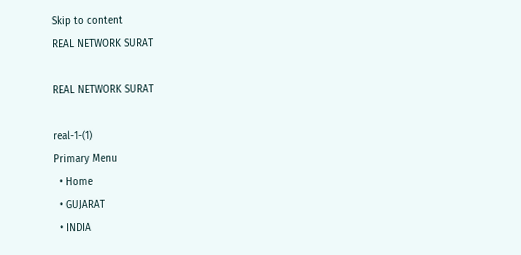Skip to content
REAL NETWORK SURAT

REAL NETWORK SURAT

real-1-(1)
Primary Menu
  • Home
  • GUJARAT
  • INDIA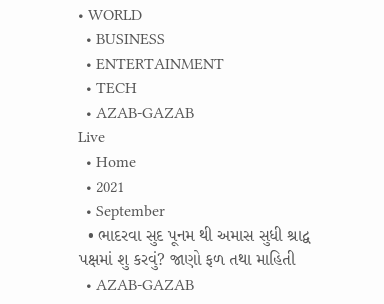• WORLD
  • BUSINESS
  • ENTERTAINMENT
  • TECH
  • AZAB-GAZAB
Live
  • Home
  • 2021
  • September
  • ભાદરવા સુદ પૂનમ થી અમાસ સુધી શ્રાદ્વ પક્ષમાં શુ કરવું? જાણો ફળ તથા માહિતી
  • AZAB-GAZAB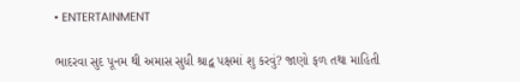• ENTERTAINMENT

ભાદરવા સુદ પૂનમ થી અમાસ સુધી શ્રાદ્વ પક્ષમાં શુ કરવું? જાણો ફળ તથા માહિતી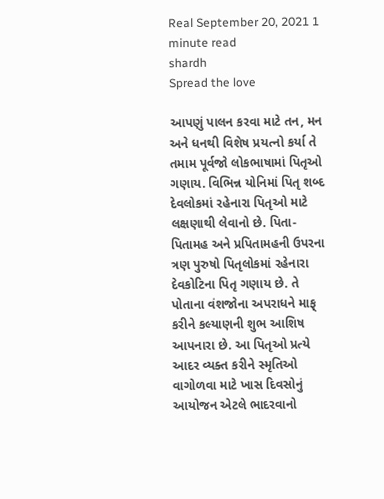Real September 20, 2021 1 minute read
shardh
Spread the love

આપણું પાલન કરવા માટે તન, મન અને ધનથી વિશેષ પ્રયત્નો કર્યા તે તમામ પૂર્વજો લોકભાષામાં પિતૃઓ ગણાય. વિભિન્ન યોનિમાં પિતૃ શબ્દ દેવલોકમાં રહેનારા પિતૃઓ માટે લક્ષણાથી લેવાનો છે. પિતા-પિતામહ અને પ્રપિતામહની ઉપરના ત્રણ પુરુષો પિતૃલોકમાં રહેનારા દેવકોટિના પિતૃ ગણાય છે. તે પોતાના વંશજોના અપરાધને માફ્ કરીને કલ્યાણની શુભ આશિષ આપનારા છે. આ પિતૃઓ પ્રત્યે આદર વ્યક્ત કરીને સ્મૃતિઓ વાગોળવા માટે ખાસ દિવસોનું આયોજન એટલે ભાદરવાનો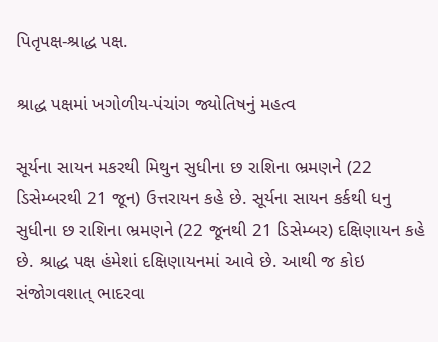પિતૃપક્ષ-શ્રાદ્ધ પક્ષ.

શ્રાદ્ધ પક્ષમાં ખગોળીય-પંચાંગ જ્યોતિષનું મહત્વ

સૂર્યના સાયન મકરથી મિથુન સુધીના છ રાશિના ભ્રમણને (22 ડિસેમ્બરથી 21 જૂન) ઉત્તરાયન કહે છે. સૂર્યના સાયન કર્કથી ધનુ સુધીના છ રાશિના ભ્રમણને (22 જૂનથી 21 ડિસેમ્બર) દક્ષિણાયન કહે છે. શ્રાદ્ધ પક્ષ હંમેશાં દક્ષિણાયનમાં આવે છે. આથી જ કોઇ સંજોગવશાત્ ભાદરવા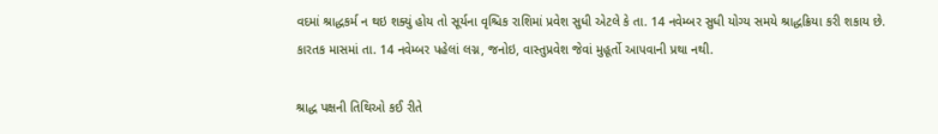વદમાં શ્રાદ્ધકર્મ ન થઇ શક્યું હોય તો સૂર્યના વૃશ્ચિક રાશિમાં પ્રવેશ સુધી એટલે કે તા. 14 નવેમ્બર સુધી યોગ્ય સમયે શ્રાદ્ધક્રિયા કરી શકાય છે. કારતક માસમાં તા. 14 નવેમ્બર પહેલાં લગ્ન, જનોઇ, વાસ્તુપ્રવેશ જેવાં મુહૂર્તો આપવાની પ્રથા નથી.

શ્રાદ્ધ પક્ષની તિથિઓ કઈ રીતે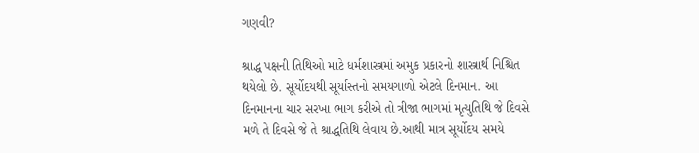ગણવી?

શ્રાદ્ધ પક્ષની તિથિઓ માટે ધર્મશાસ્ત્રમાં અમુક પ્રકારનો શાસ્ત્રાર્થ નિશ્ચિત થયેલો છે. સૂર્યોદયથી સૂર્યાસ્તનો સમયગાળો એટલે દિનમાન. આ દિનમાનના ચાર સરખા ભાગ કરીએ તો ત્રીજા ભાગમાં મૃત્યુતિથિ જે દિવસે મળે તે દિવસે જે તે શ્રાદ્ધતિથિ લેવાય છે.આથી માત્ર સૂર્યોદય સમયે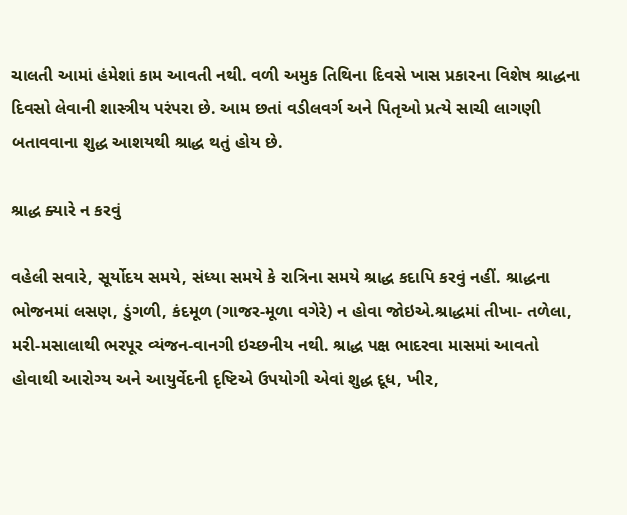ચાલતી આમાં હંમેશાં કામ આવતી નથી. વળી અમુક તિથિના દિવસે ખાસ પ્રકારના વિશેષ શ્રાદ્ધના દિવસો લેવાની શાસ્ત્રીય પરંપરા છે. આમ છતાં વડીલવર્ગ અને પિતૃઓ પ્રત્યે સાચી લાગણી બતાવવાના શુદ્ધ આશયથી શ્રાદ્ધ થતું હોય છે.

શ્રાદ્ધ ક્યારે ન કરવું

વહેલી સવારે, સૂર્યોદય સમયે, સંધ્યા સમયે કે રાત્રિના સમયે શ્રાદ્ધ કદાપિ કરવું નહીં. શ્રાદ્ધના ભોજનમાં લસણ, ડુંગળી, કંદમૂળ (ગાજર-મૂળા વગેરે) ન હોવા જોઇએ.શ્રાદ્ધમાં તીખા- તળેલા, મરી-મસાલાથી ભરપૂર વ્યંજન-વાનગી ઇચ્છનીય નથી. શ્રાદ્ધ પક્ષ ભાદરવા માસમાં આવતો હોવાથી આરોગ્ય અને આયુર્વેદની દૃષ્ટિએ ઉપયોગી એવાં શુદ્ધ દૂધ, ખીર,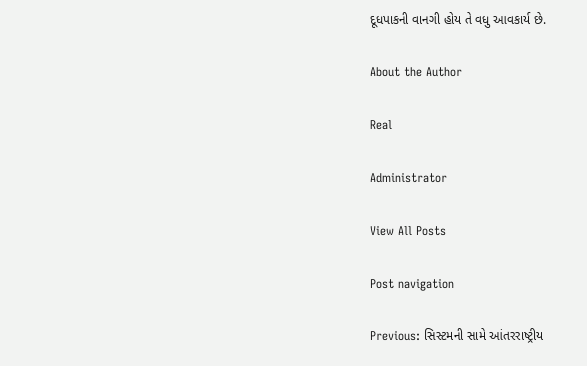દૂધપાકની વાનગી હોય તે વધુ આવકાર્ય છે.

About the Author

Real

Administrator

View All Posts

Post navigation

Previous: સિસ્ટમની સામે આંતરરાષ્ટ્રીય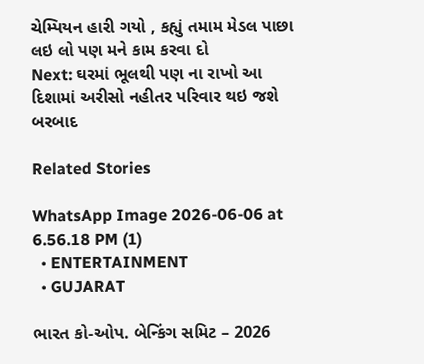ચેમ્પિયન હારી ગયો , કહ્યું તમામ મેડલ પાછા લઇ લો પણ મને કામ કરવા દો
Next: ઘરમાં ભૂલથી પણ ના રાખો આ દિશામાં અરીસો નહીતર પરિવાર થઇ જશે બરબાદ

Related Stories

WhatsApp Image 2026-06-06 at 6.56.18 PM (1)
  • ENTERTAINMENT
  • GUJARAT

ભારત કો-ઓપ. બેન્કિંગ સમિટ – 2026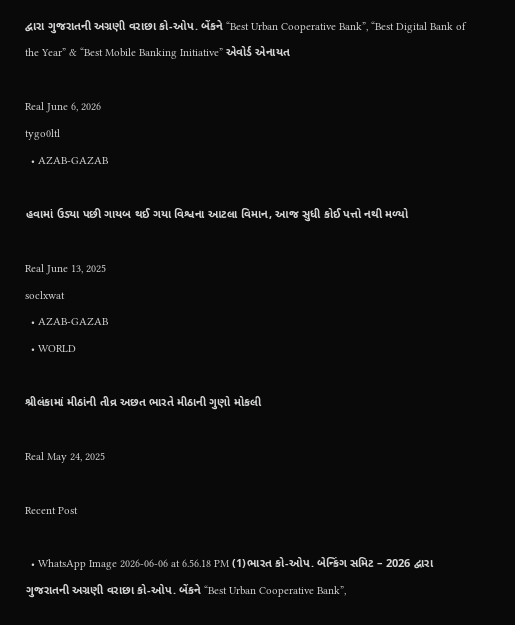દ્વારા ગુજરાતની અગ્રણી વરાછા કો-ઓપ. બેંકને “Best Urban Cooperative Bank”, “Best Digital Bank of the Year” & “Best Mobile Banking Initiative” એવોર્ડ એનાયત

Real June 6, 2026
tygo0ltl
  • AZAB-GAZAB

હવામાં ઉડ્યા પછી ગાયબ થઈ ગયા વિશ્વના આટલા વિમાન, આજ સુધી કોઈ પત્તો નથી મળ્યો

Real June 13, 2025
soclxwat
  • AZAB-GAZAB
  • WORLD

શ્રીલંકામાં મીઠાંની તીવ્ર અછત ભારતે મીઠાની ગુણો મોકલી

Real May 24, 2025

Recent Post

  • WhatsApp Image 2026-06-06 at 6.56.18 PM (1)ભારત કો-ઓપ. બેન્કિંગ સમિટ – 2026 દ્વારા ગુજરાતની અગ્રણી વરાછા કો-ઓપ. બેંકને “Best Urban Cooperative Bank”,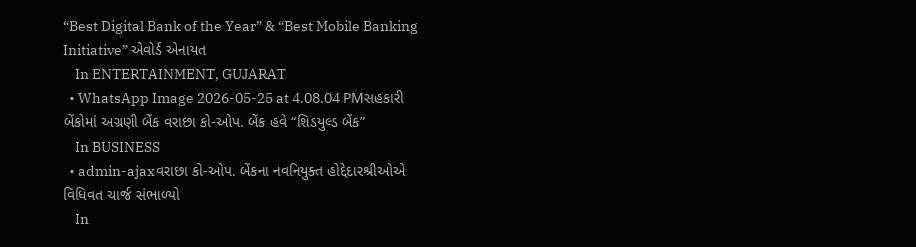“Best Digital Bank of the Year” & “Best Mobile Banking Initiative” એવોર્ડ એનાયત
    In ENTERTAINMENT, GUJARAT
  • WhatsApp Image 2026-05-25 at 4.08.04 PMસહકારી બેંકોમાં અગ્રણી બેંક વરાછા કો-ઓપ. બેંક હવે “શિડયુલ્ડ બેંક”
    In BUSINESS
  • admin-ajaxવરાછા કો-ઓપ. બેંકના નવનિયુક્ત હોદ્દેદારશ્રીઓએ વિધિવત ચાર્જ સંભાળ્યો
    In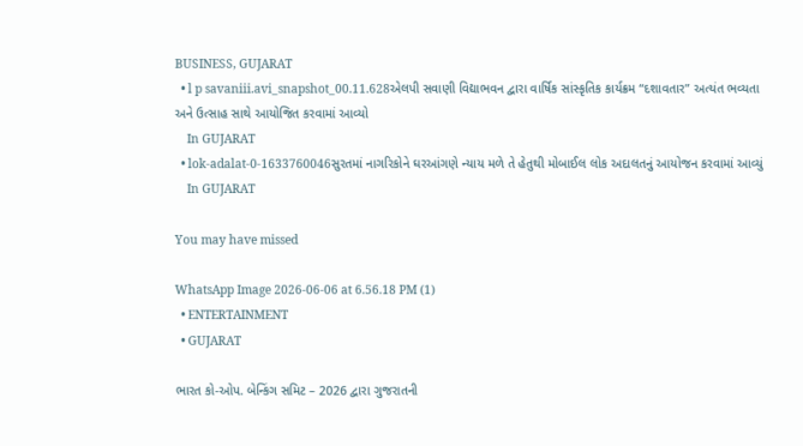BUSINESS, GUJARAT
  • l p savaniii.avi_snapshot_00.11.628એલપી સવાણી વિદ્યાભવન દ્વારા વાર્ષિક સાંસ્કૃતિક કાર્યક્રમ “દશાવતાર” અત્યંત ભવ્યતા અને ઉત્સાહ સાથે આયોજિત કરવામાં આવ્યો
    In GUJARAT
  • lok-adalat-0-1633760046સુરતમાં નાગરિકોને ઘરઆંગણે ન્યાય મળે તે હેતુથી મોબાઈલ લોક અદાલતનું આયોજન કરવામાં આવ્યું
    In GUJARAT

You may have missed

WhatsApp Image 2026-06-06 at 6.56.18 PM (1)
  • ENTERTAINMENT
  • GUJARAT

ભારત કો-ઓપ. બેન્કિંગ સમિટ – 2026 દ્વારા ગુજરાતની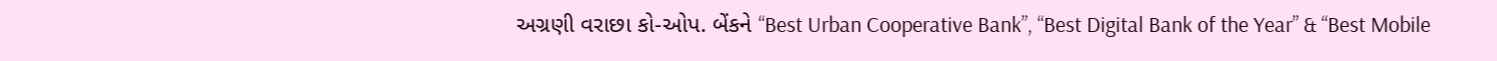અગ્રણી વરાછા કો-ઓપ. બેંકને “Best Urban Cooperative Bank”, “Best Digital Bank of the Year” & “Best Mobile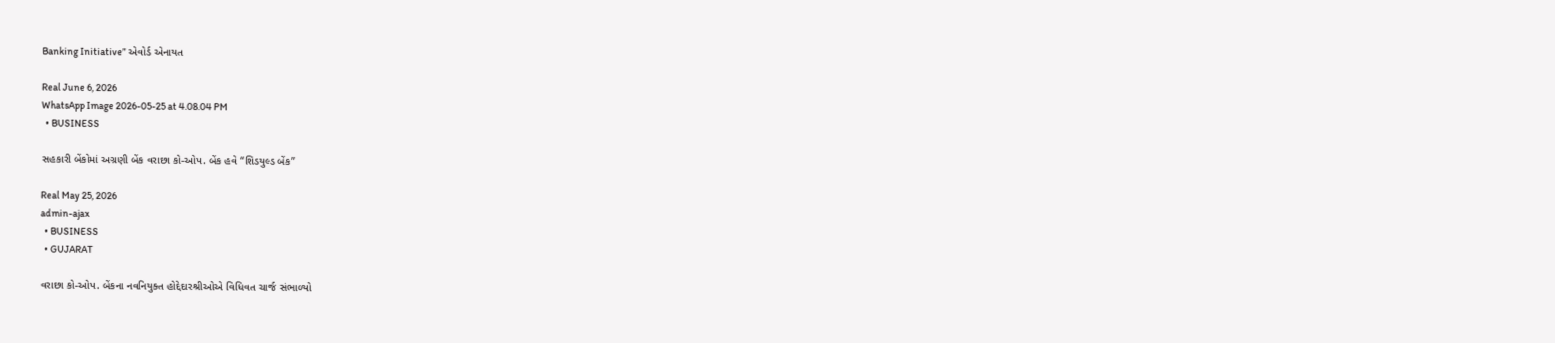Banking Initiative” એવોર્ડ એનાયત

Real June 6, 2026
WhatsApp Image 2026-05-25 at 4.08.04 PM
  • BUSINESS

સહકારી બેંકોમાં અગ્રણી બેંક વરાછા કો-ઓપ. બેંક હવે “શિડયુલ્ડ બેંક”

Real May 25, 2026
admin-ajax
  • BUSINESS
  • GUJARAT

વરાછા કો-ઓપ. બેંકના નવનિયુક્ત હોદ્દેદારશ્રીઓએ વિધિવત ચાર્જ સંભાળ્યો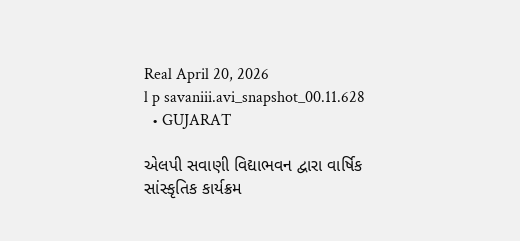Real April 20, 2026
l p savaniii.avi_snapshot_00.11.628
  • GUJARAT

એલપી સવાણી વિદ્યાભવન દ્વારા વાર્ષિક સાંસ્કૃતિક કાર્યક્રમ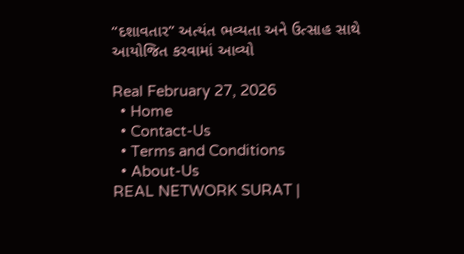“દશાવતાર” અત્યંત ભવ્યતા અને ઉત્સાહ સાથે આયોજિત કરવામાં આવ્યો

Real February 27, 2026
  • Home
  • Contact-Us
  • Terms and Conditions
  • About-Us
REAL NETWORK SURAT |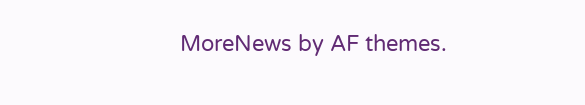MoreNews by AF themes.